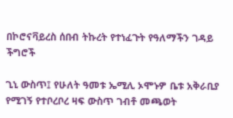በኮሮናቫይረስ ሰበብ ትኩረት የተነፈጉት የዓለማችን ገዳይ ችግሮች

ጊኒ ውስጥ፤ የሁለት ዓመቱ ኤሚሊ ኦሞኑዎ ቤቱ አቅራቢያ የሚገኝ የተቦረቦረ ዛፍ ውስጥ ገብቶ መጫወት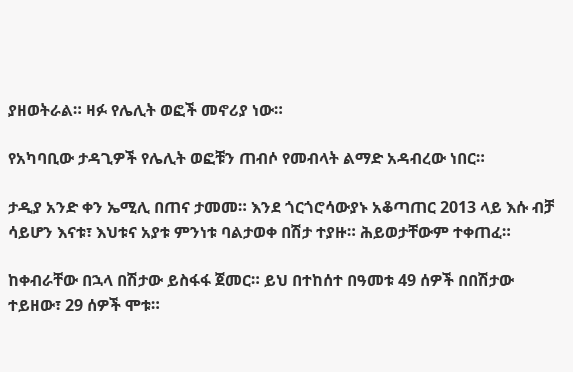ያዘወትራል። ዛፉ የሌሊት ወፎች መኖሪያ ነው።

የአካባቢው ታዳጊዎች የሌሊት ወፎቹን ጠብሶ የመብላት ልማድ አዳብረው ነበር።

ታዲያ አንድ ቀን ኤሚሊ በጠና ታመመ። እንደ ጎርጎሮሳውያኑ አቆጣጠር 2013 ላይ እሱ ብቻ ሳይሆን እናቱ፣ እህቱና አያቱ ምንነቱ ባልታወቀ በሽታ ተያዙ። ሕይወታቸውም ተቀጠፈ።

ከቀብራቸው በኋላ በሽታው ይስፋፋ ጀመር። ይህ በተከሰተ በዓመቱ 49 ሰዎች በበሽታው ተይዘው፣ 29 ሰዎች ሞቱ።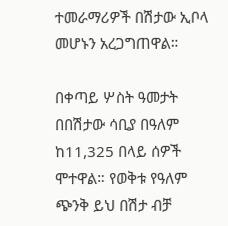ተመራማሪዎች በሽታው ኢቦላ መሆኑን አረጋግጠዋል።

በቀጣይ ሦስት ዓመታት በበሽታው ሳቢያ በዓለም ከ11,325 በላይ ሰዎች ሞተዋል። የወቅቱ የዓለም ጭንቅ ይህ በሽታ ብቻ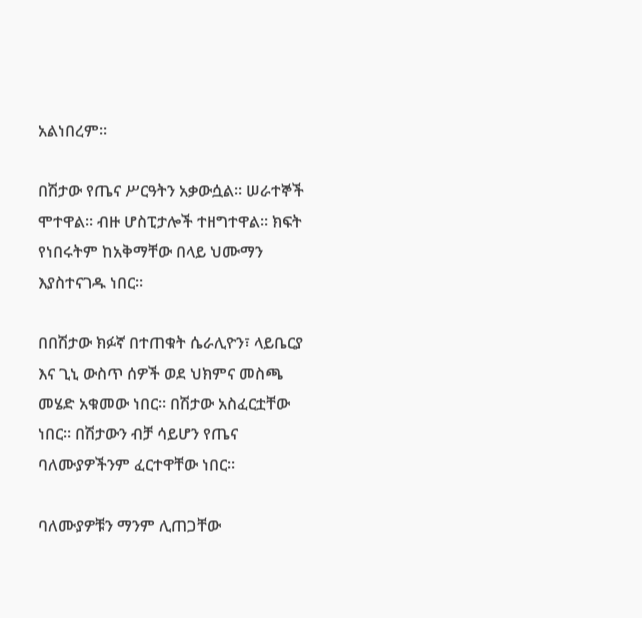አልነበረም።

በሽታው የጤና ሥርዓትን አቃውሷል። ሠራተኞች ሞተዋል። ብዙ ሆስፒታሎች ተዘግተዋል። ክፍት የነበሩትም ከአቅማቸው በላይ ህሙማን እያስተናገዱ ነበር።

በበሽታው ክፉኛ በተጠቁት ሴራሊዮን፣ ላይቤርያ እና ጊኒ ውስጥ ሰዎች ወደ ህክምና መስጫ መሄድ አቁመው ነበር። በሽታው አስፈርቷቸው ነበር። በሽታውን ብቻ ሳይሆን የጤና ባለሙያዎችንም ፈርተዋቸው ነበር።

ባለሙያዎቹን ማንም ሊጠጋቸው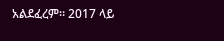አልደፈረም። 2017 ላይ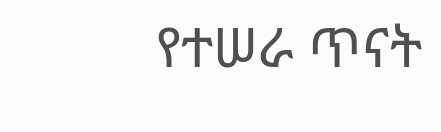የተሠራ ጥናት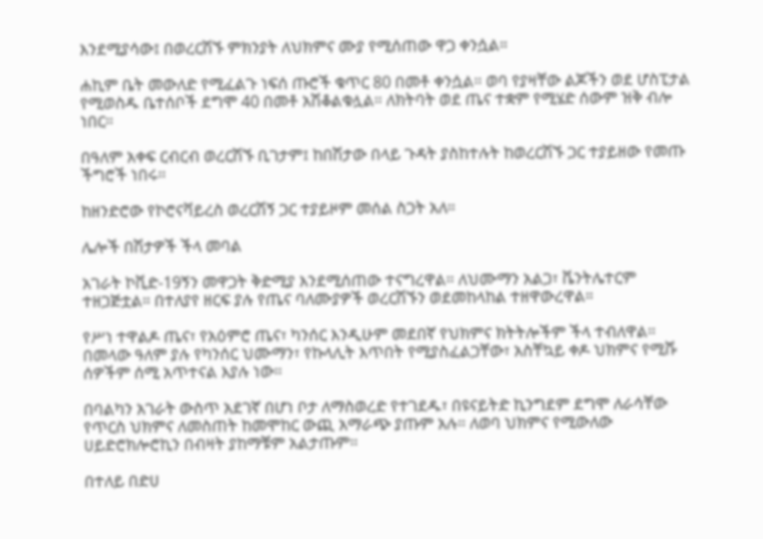እንደሚያሳው፤ በወረርሽኙ ምክንያት ለህክምና ሙያ የሚሰጠው ዋጋ ቀንሷል።

ሐኪም ቤት መውለድ የሚፈልጉ ነፍሰ ጡሮች ቁጥር 80 በመቶ ቀንሷል። ወባ የያዛቸው ልጆችን ወደ ሆስፒታል የሚወስዱ ቤተሰቦች ደግሞ 40 በመቶ አሽቆልቁሏል። ለክትባት ወደ ጤና ተቋም የሚሄድ ሰውም ዝቅ ብሎ ነበር።

በዓለም አቀፍ ርብርብ ወረርሽኙ ቢገታም፤ ከበሽታው በላይ ጉዳት ያስከተሉት ከወረርሽኙ ጋር ተያይዘው የመጡ ችግሮች ነበሩ።

ከዘንድሮው የኮሮናቫይረስ ወረርሽኝ ጋር ተያይዞም መሰል ስጋት አለ።

ሌሎች በሽታዎች ችላ መባል

አገራት ኮቪድ-19ኝን መዋጋት ቅድሚያ እንደሚሰጠው ተናግረዋል። ለህሙማን አልጋ፣ ቬንትሌተርም ተዘጋጅቷል። በተለያየ ዘርፍ ያሉ የጤና ባለሙያዎች ወረርሽኙን ወደመከላከል ተዘዋውረዋል።

የሥነ ተዋልዶ ጤና፣ የአዕምሮ ጤና፣ ካንሰር እንዲሁም መደበኛ የህክምና ክትትሎችም ችላ ተብለዋል። በመላው ዓለም ያሉ የካንሰር ህሙማን፣ የኩላሊት እጥበት የሚያስፈልጋቸው፣ አስቸኳይ ቀዶ ህክምና የሚሹ ሰዎችም ሰሚ አጥተናል እያሉ ነው።

በባልካን አገራት ውስጥ አደገኛ በሆነ ቦታ ለማስወረድ የተገደዱ፣ በዩናይትድ ኪንግደም ደግሞ ለራሳቸው የጥርስ ህክምና ለመስጠት ከመሞከር ውጪ አማራጭ ያጡም አሉ። ለወባ ህክምና የሚውለው ሀይድሮክሎሮኪን በብዛት ያከማቹም አልታጡም።

በተለይ በድሀ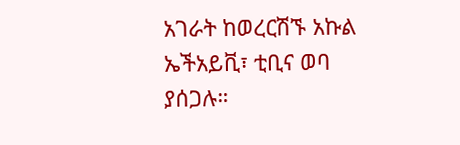አገራት ከወረርሽኙ አኩል ኤችአይቪ፣ ቲቢና ወባ ያሰጋሉ።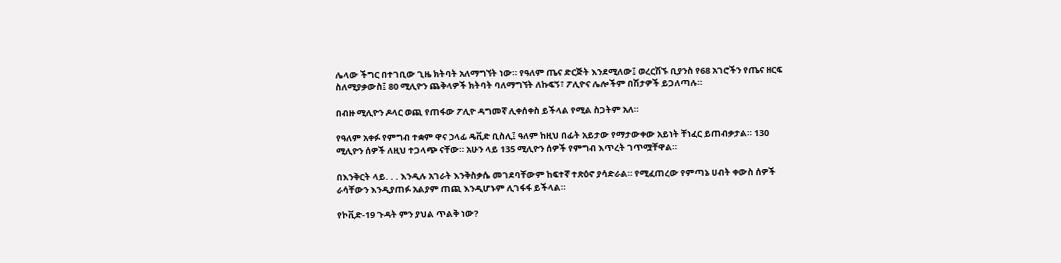ሌላው ችግር በተገቢው ጊዜ ክትባት አለማግኘት ነው። የዓለም ጤና ድርጅት እንደሚለው፤ ወረርሽኙ ቢያንስ የ68 አገሮችን የጤና ዘርፍ ስለሚያቃውስ፤ 80 ሚሊዮን ጨቅላዎች ክትባት ባለማግኘት ለኩፍኝ፣ ፖሊዮና ሌሎችም በሽታዎች ይጋለጣሉ።

በብዙ ሚሊዮን ዶላር ወጪ የጠፋው ፖሊዮ ዳግመኛ ሊቀሰቀስ ይችላል የሚል ስጋትም አለ።

የዓለም አቀፉ የምግብ ተቋም ዋና ኃላፊ ዴቪድ ቢስሊ፤ ዓለም ከዚህ በፊት አይታው የማታውቀው አይነት ቸነፈር ይጠብቃታል። 130 ሚሊዮን ሰዎች ለዚህ ተጋላጭ ናቸው። አሁን ላይ 135 ሚሊዮን ሰዎች የምግብ እጥረት ገጥሟቸዋል።

በእንቅርት ላይ. . . እንዲሉ አገራት እንቅስቃሴ መገደባቸውም ከፍተኛ ተጽዕኖ ያሳድራል። የሚፈጠረው የምጣኔ ሀብት ቀውስ ሰዎች ራሳቸውን እንዲያጠፉ አልያም ጠጪ እንዲሆኑም ሊገፋፋ ይችላል።

የኮቪድ-19 ጉዳት ምን ያህል ጥልቅ ነው?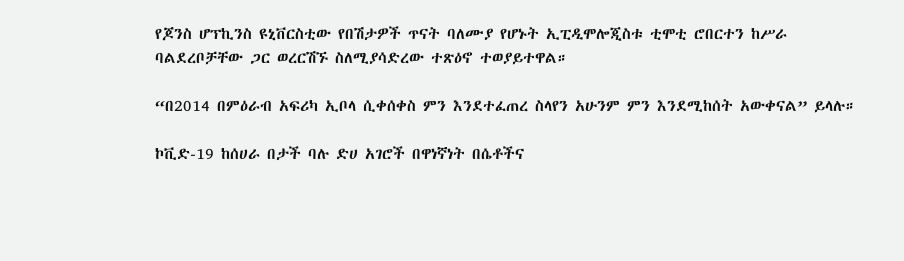የጆንስ ሆፕኪንስ ዩኒቨርስቲው የበሽታዎች ጥናት ባለሙያ የሆኑት ኢፒዲሞሎጂስቱ ቲሞቲ ሮበርተን ከሥራ ባልደረቦቻቸው ጋር ወረርሽኙ ስለሚያሳድረው ተጽዕኖ ተወያይተዋል።

“በ2014 በምዕራብ አፍሪካ ኢቦላ ሲቀሰቀስ ምን እንደተፈጠረ ስላየን አሁንም ምን እንደሚከሰት አውቀናል” ይላሉ።

ኮቪድ-19 ከሰሀራ በታች ባሉ ድሀ አገሮች በዋነኛነት በሴቶችና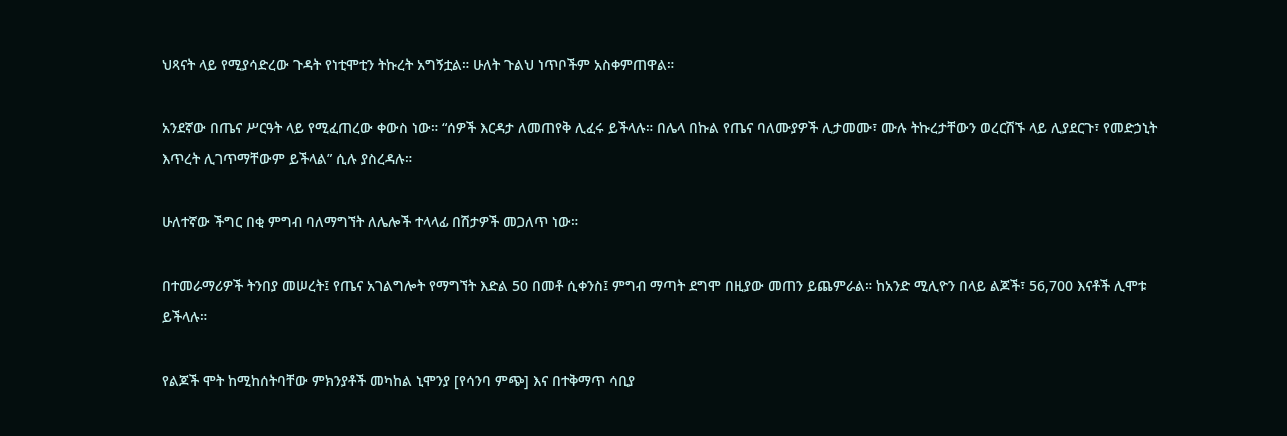ህጻናት ላይ የሚያሳድረው ጉዳት የነቲሞቲን ትኩረት አግኝቷል። ሁለት ጉልህ ነጥቦችም አስቀምጠዋል።

አንደኛው በጤና ሥርዓት ላይ የሚፈጠረው ቀውስ ነው። “ሰዎች እርዳታ ለመጠየቅ ሊፈሩ ይችላሉ። በሌላ በኩል የጤና ባለሙያዎች ሊታመሙ፣ ሙሉ ትኩረታቸውን ወረርሽኙ ላይ ሊያደርጉ፣ የመድኃኒት እጥረት ሊገጥማቸውም ይችላል” ሲሉ ያስረዳሉ።

ሁለተኛው ችግር በቂ ምግብ ባለማግኘት ለሌሎች ተላላፊ በሽታዎች መጋለጥ ነው።

በተመራማሪዎች ትንበያ መሠረት፤ የጤና አገልግሎት የማግኘት እድል 50 በመቶ ሲቀንስ፤ ምግብ ማጣት ደግሞ በዚያው መጠን ይጨምራል። ከአንድ ሚሊዮን በላይ ልጆች፣ 56,700 እናቶች ሊሞቱ ይችላሉ።

የልጆች ሞት ከሚከሰትባቸው ምክንያቶች መካከል ኒሞንያ [የሳንባ ምጭ] እና በተቅማጥ ሳቢያ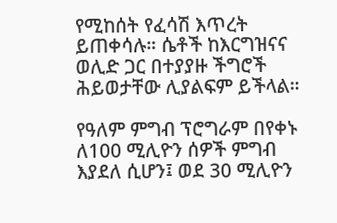የሚከሰት የፈሳሽ እጥረት ይጠቀሳሉ። ሴቶች ከእርግዝናና ወሊድ ጋር በተያያዙ ችግሮች ሕይወታቸው ሊያልፍም ይችላል።

የዓለም ምግብ ፕሮግራም በየቀኑ ለ100 ሚሊዮን ሰዎች ምግብ እያደለ ሲሆን፤ ወደ 30 ሚሊዮን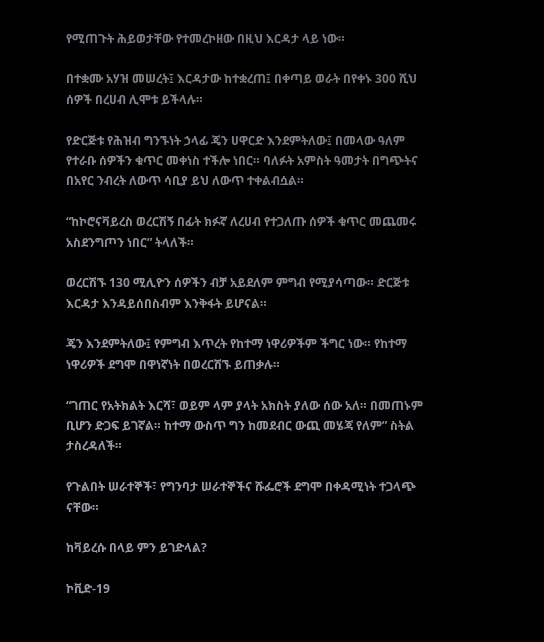የሚጠጉት ሕይወታቸው የተመረኮዘው በዚህ እርዳታ ላይ ነው።

በተቋሙ አሃዝ መሠረት፤ እርዳታው ከተቋረጠ፤ በቀጣይ ወራት በየቀኑ 300 ሺህ ሰዎች በረሀብ ሊሞቱ ይችላሉ።

የድርጅቱ የሕዝብ ግንኙነት ኃላፊ ጄን ሀዋርድ እንደምትለው፤ በመላው ዓለም የተራቡ ሰዎችን ቁጥር መቀነስ ተችሎ ነበር። ባለፉት አምስት ዓመታት በግጭትና በአየር ንብረት ለውጥ ሳቢያ ይህ ለውጥ ተቀልብሷል።

“ከኮሮናቫይረስ ወረርሽኝ በፊት ክፉኛ ለረሀብ የተጋለጡ ሰዎች ቁጥር መጨመሩ አስደንግጦን ነበር” ትላለች።

ወረርሽኙ 130 ሚሊዮን ሰዎችን ብቻ አይደለም ምግብ የሚያሳጣው። ድርጅቱ እርዳታ እንዳይሰበስብም እንቅፋት ይሆናል።

ጄን እንደምትለው፤ የምግብ እጥረት የከተማ ነዋሪዎችም ችግር ነው። የከተማ ነዋሪዎች ደግሞ በዋነኛነት በወረርሽኙ ይጠቃሉ።

“ገጠር የአትክልት እርሻ፣ ወይም ላም ያላት አክስት ያለው ሰው አለ። በመጠኑም ቢሆን ድጋፍ ይገኛል። ከተማ ውስጥ ግን ከመደብር ውጪ መሄጃ የለም” ስትል ታስረዳለች።

የጉልበት ሠራተኞች፣ የግንባታ ሠራተኞችና ሹፌሮች ደግሞ በቀዳሚነት ተጋላጭ ናቸው።

ከቫይረሱ በላይ ምን ይገድላል?

ኮቪድ-19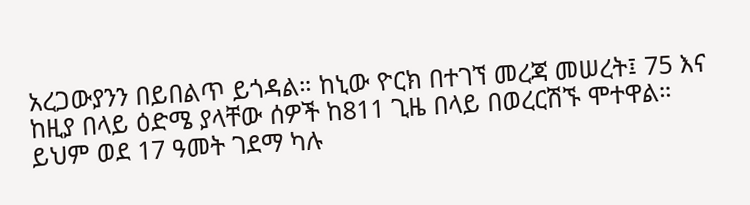አረጋውያንን በይበልጥ ይጎዳል። ከኒው ዮርክ በተገኘ መረጃ መሠረት፤ 75 እና ከዚያ በላይ ዕድሜ ያላቸው ሰዎች ከ811 ጊዜ በላይ በወረርሽኙ ሞተዋል። ይህም ወደ 17 ዓመት ገደማ ካሉ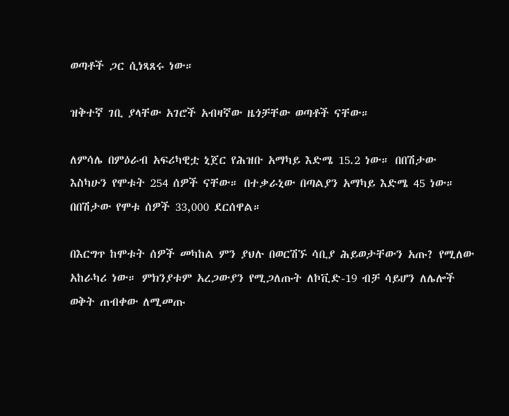ወጣቶች ጋር ሲነጻጸሩ ነው።

ዝቅተኛ ገቢ ያላቸው አገሮች አብዛኛው ዜጎቻቸው ወጣቶች ናቸው።

ለምሳሌ በምዕራብ አፍሪካዊቷ ኒጀር የሕዝቡ አማካይ እድሜ 15.2 ነው። በበሽታው እስካሁን የሞቱት 254 ሰዎች ናቸው። በተቃራኒው በጣልያን አማካይ እድሜ 45 ነው። በበሽታው የሞቱ ሰዎች 33,000 ደርሰዋል።

በእርግጥ ከሞቱት ሰዎች መካከል ምን ያህሉ በወርሽኙ ሳቢያ ሕይወታቸውን አጡ? የሚለው አከራካሪ ነው። ምክንያቱም አረጋውያን የሚጋለጡት ለኮቪድ-19 ብቻ ሳይሆን ለሌሎች ወቅት ጠብቀው ለሚመጡ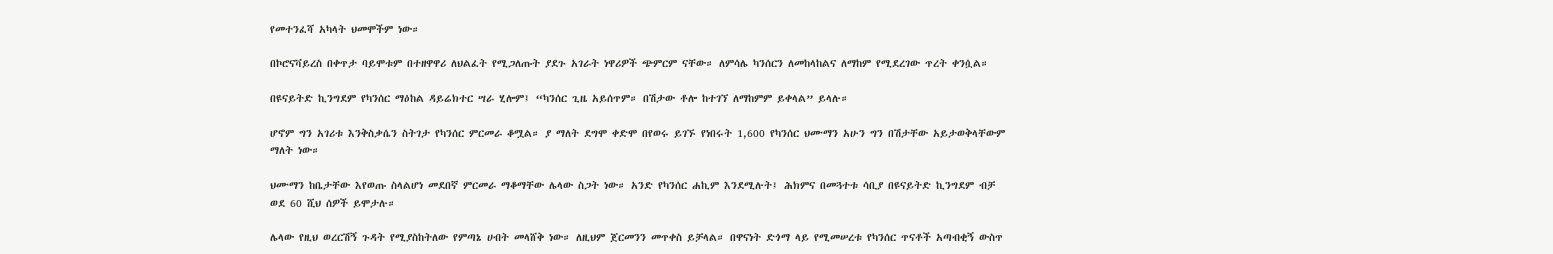የመተንፈሻ አካላት ህመሞችም ነው።

በኮሮናቫይረስ በቀጥታ ባይሞቱም በተዘዋዋሪ ለህልፈት የሚጋለጡት ያደጉ አገራት ነዋሪዎች ጭምርም ናቸው። ለምሳሌ ካንሰርን ለመከላከልና ለማከም የሚደረገው ጥረት ቀንሷል።

በዩናይትድ ኪንግደም የካንሰር ማዕከል ዳይሬክተር ሣራ ሂሎም፤ “ካንሰር ጊዜ አይሰጥም። በሽታው ቶሎ ከተገኘ ለማከምም ይቀላል” ይላሉ።

ሆኖም ግን አገሪቱ እንቅስቃሴን ስትገታ የካንሰር ምርመራ ቆሟል። ያ ማለት ደግሞ ቀድሞ በየወሩ ይገኙ የነበሩት 1,600 የካንሰር ህሙማን አሁን ግን በሽታቸው አይታወቅላቸውም ማለት ነው።

ህሙማን ከቤታቸው እየወጡ ስላልሆነ መደበኛ ምርመራ ማቆማቸው ሌላው ስጋት ነው። አንድ የካንሰር ሐኪም እንደሚሉት፤ ሕክምና በመጓተቱ ሳቢያ በዩናይትድ ኪንግደም ብቻ ወደ 60 ሺህ ሰዎች ይሞታሉ።

ሌላው የዚህ ወረርሽኝ ጉዳት የሚያስከትለው የምጣኔ ሀብት መላሸቅ ነው። ለዚህም ጀርመንን መጥቀስ ይቻላል። በዋናነት ድጎማ ላይ የሚመሠረቱ የካንሰር ጥናቶች አጣብቂኝ ውስጥ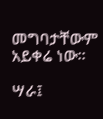መግባታቸውም አይቀሬ ነው።

ሣራ፤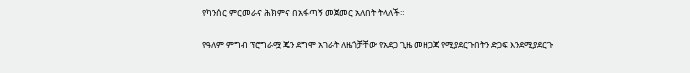የካንሰር ምርመራና ሕክምና በአፋጣኝ መጀመር አለበት ትላለች።

የዓለም ምግብ ፕሮግራሟ ጄን ደግሞ አገራት ለዜጎቻቸው የአደጋ ጊዜ መዘጋጃ የሚያደርጉበትን ድጋፍ እንደሚያደርጉ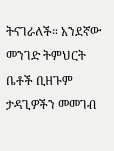ትናገራለች። አንደኛው መንገድ ትምህርት ቤቶች ቢዘጉም ታዳጊዎችን መመገብ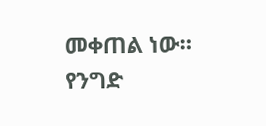መቀጠል ነው። የንግድ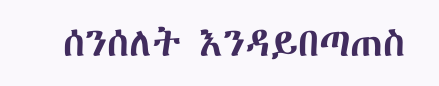ሰንሰለት እንዳይበጣጠስ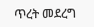ጥረት መደረግ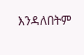እንዳለበትም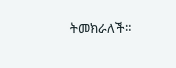ትመክራለች።